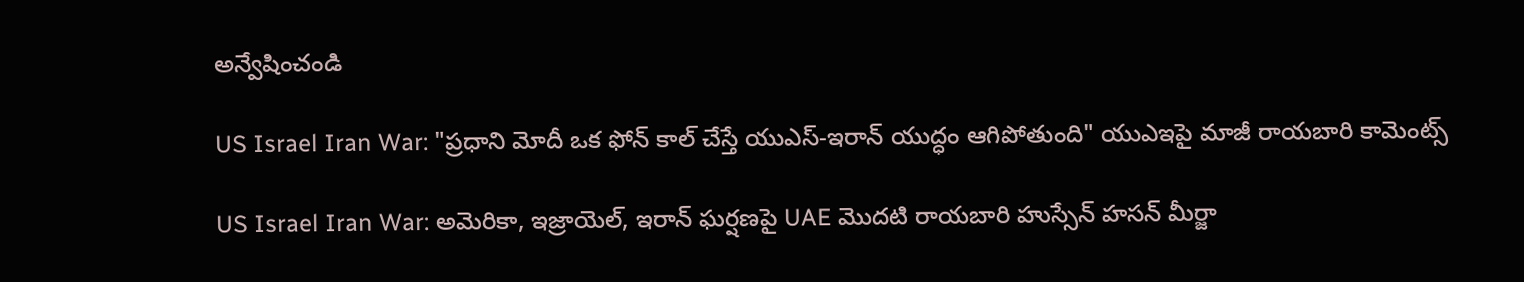అన్వేషించండి

US Israel Iran War: "ప్రధాని మోదీ ఒక ఫోన్ కాల్ చేస్తే యుఎస్-ఇరాన్ యుద్ధం ఆగిపోతుంది" యుఎఇపై మాజీ రాయబారి కామెంట్స్

US Israel Iran War: అమెరికా, ఇజ్రాయెల్‌, ఇరాన్ ఘర్షణపై UAE మొదటి రాయబారి హుస్సేన్ హసన్ మీర్జా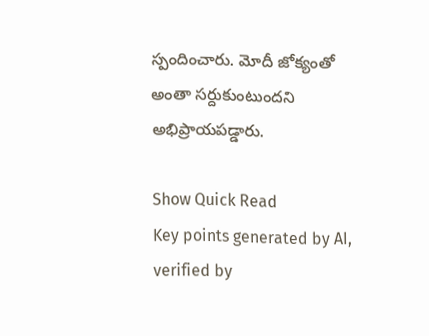స్పందించారు. మోదీ జోక్యంతో అంతా సర్దుకుంటుందని అభిప్రాయపడ్డారు.

Show Quick Read
Key points generated by AI, verified by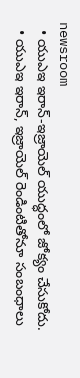newsroom
  • యుఎఇ ఇరాన్-ఇజ్రాయెల్ యుద్ధంలో జోక్యం చేసుకోదు.
  • యుఎఇ ఇరాన్, ఇజ్రాయెల్ రెండింటితోనూ సంబంధాలు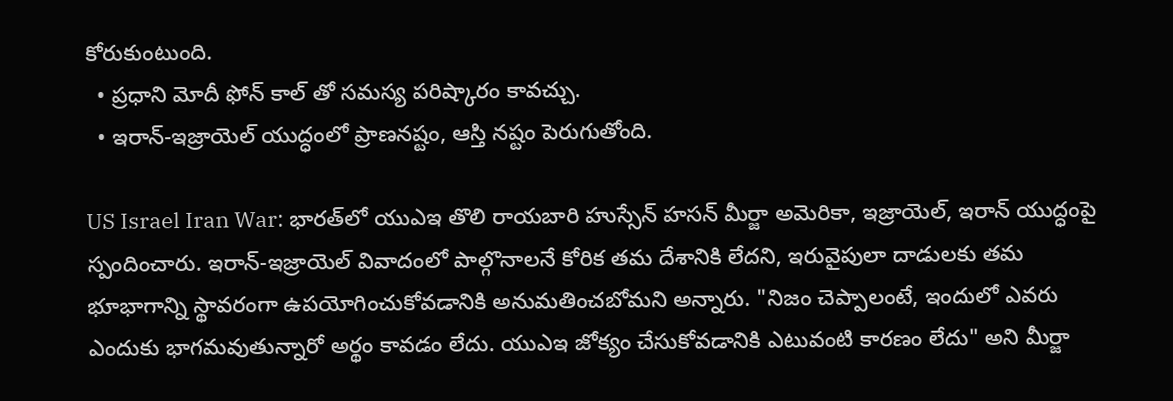కోరుకుంటుంది.
  • ప్రధాని మోదీ ఫోన్ కాల్ తో సమస్య పరిష్కారం కావచ్చు.
  • ఇరాన్-ఇజ్రాయెల్ యుద్ధంలో ప్రాణనష్టం, ఆస్తి నష్టం పెరుగుతోంది.

US Israel Iran War: భారత్‌లో యుఎఇ తొలి రాయబారి హుస్సేన్ హసన్ మీర్జా అమెరికా, ఇజ్రాయెల్‌, ఇరాన్ యుద్ధంపై స్పందించారు. ఇరాన్-ఇజ్రాయెల్ వివాదంలో పాల్గొనాలనే కోరిక తమ దేశానికి లేదని, ఇరువైపులా దాడులకు తమ భూభాగాన్ని స్థావరంగా ఉపయోగించుకోవడానికి అనుమతించబోమని అన్నారు. "నిజం చెప్పాలంటే, ఇందులో ఎవరు ఎందుకు భాగమవుతున్నారో అర్థం కావడం లేదు. యుఎఇ జోక్యం చేసుకోవడానికి ఎటువంటి కారణం లేదు" అని మీర్జా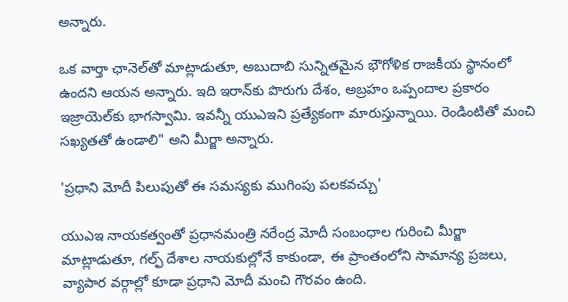అన్నారు.

ఒక వార్తా ఛానెల్‌తో మాట్లాడుతూ, అబుదాబి సున్నితమైన భౌగోళిక రాజకీయ స్థానంలో ఉందని ఆయన అన్నారు. ఇది ఇరాన్‌కు పొరుగు దేశం, అబ్రహం ఒప్పందాల ప్రకారం ఇజ్రాయెల్‌కు భాగస్వామి. ఇవన్నీ యుఎఇని ప్రత్యేకంగా మారుస్తున్నాయి. రెండింటితో మంచి సఖ్యతతో ఉండాలి" అని మీర్జా అన్నారు.

'ప్రధాని మోదీ పిలుపుతో ఈ సమస్యకు ముగింపు పలకవచ్చు'

యుఎఇ నాయకత్వంతో ప్రధానమంత్రి నరేంద్ర మోదీ సంబంధాల గురించి మీర్జా మాట్లాడుతూ, గల్ఫ్ దేశాల నాయకుల్లోనే కాకుండా, ఈ ప్రాంతంలోని సామాన్య ప్రజలు,  వ్యాపార వర్గాల్లో కూడా ప్రధాని మోదీ మంచి గౌరవం ఉంది.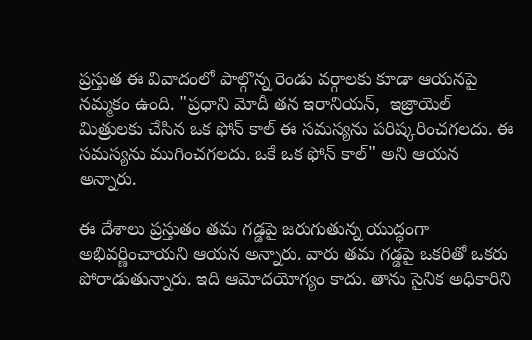ప్రస్తుత ఈ వివాదంలో పాల్గొన్న రెండు వర్గాలకు కూడా ఆయనపై నమ్మకం ఉంది. "ప్రధాని మోదీ తన ఇరానియన్,  ఇజ్రాయెల్ మిత్రులకు చేసిన ఒక ఫోన్ కాల్ ఈ సమస్యను పరిష్కరించగలదు. ఈ సమస్యను ముగించగలదు. ఒకే ఒక ఫోన్ కాల్" అని ఆయన అన్నారు.

ఈ దేశాలు ప్రస్తుతం తమ గడ్డపై జరుగుతున్న యుద్ధంగా అభివర్ణించాయని ఆయన అన్నారు. వారు తమ గడ్డపై ఒకరితో ఒకరు పోరాడుతున్నారు. ఇది ఆమోదయోగ్యం కాదు. తాను సైనిక అధికారిని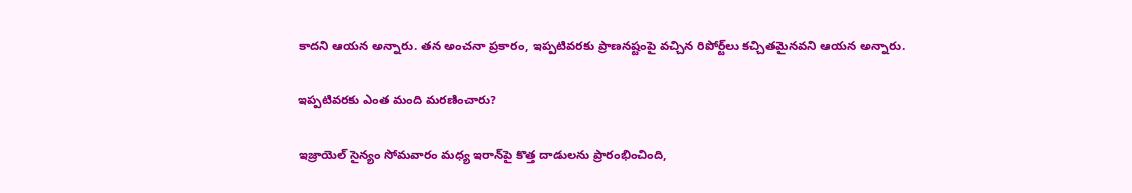కాదని ఆయన అన్నారు. తన అంచనా ప్రకారం, ఇప్పటివరకు ప్రాణనష్టంపై వచ్చిన రిపోర్ట్‌లు కచ్చితమైనవని ఆయన అన్నారు.

ఇప్పటివరకు ఎంత మంది మరణించారు?

ఇజ్రాయెల్ సైన్యం సోమవారం మధ్య ఇరాన్‌పై కొత్త దాడులను ప్రారంభించింది,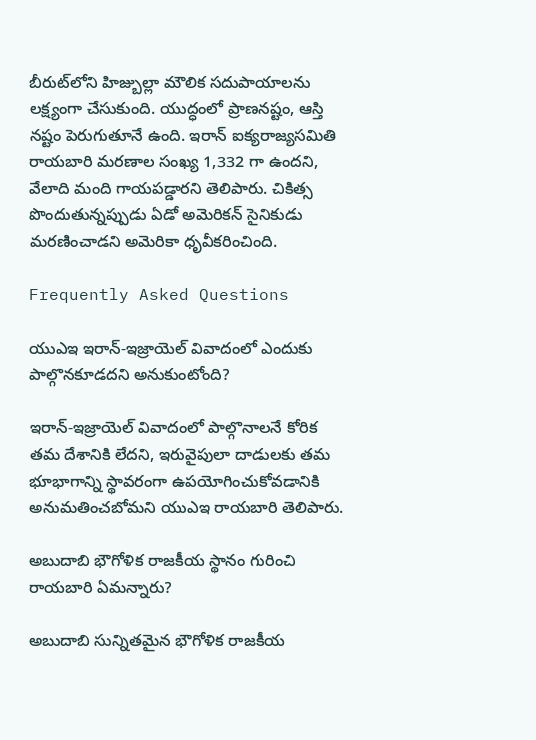బీరుట్‌లోని హిజ్బుల్లా మౌలిక సదుపాయాలను లక్ష్యంగా చేసుకుంది. యుద్ధంలో ప్రాణనష్టం, ఆస్తి నష్టం పెరుగుతూనే ఉంది. ఇరాన్ ఐక్యరాజ్యసమితి రాయబారి మరణాల సంఖ్య 1,332 గా ఉందని, వేలాది మంది గాయపడ్డారని తెలిపారు. చికిత్స పొందుతున్నప్పుడు ఏడో అమెరికన్ సైనికుడు మరణించాడని అమెరికా ధృవీకరించింది.

Frequently Asked Questions

యుఎఇ ఇరాన్-ఇజ్రాయెల్ వివాదంలో ఎందుకు పాల్గొనకూడదని అనుకుంటోంది?

ఇరాన్-ఇజ్రాయెల్ వివాదంలో పాల్గొనాలనే కోరిక తమ దేశానికి లేదని, ఇరువైపులా దాడులకు తమ భూభాగాన్ని స్థావరంగా ఉపయోగించుకోవడానికి అనుమతించబోమని యుఎఇ రాయబారి తెలిపారు.

అబుదాబి భౌగోళిక రాజకీయ స్థానం గురించి రాయబారి ఏమన్నారు?

అబుదాబి సున్నితమైన భౌగోళిక రాజకీయ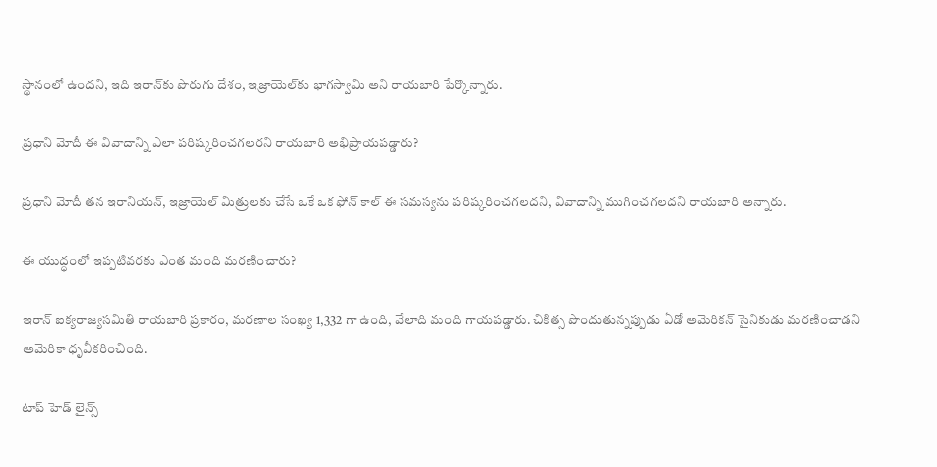స్థానంలో ఉందని, ఇది ఇరాన్‌కు పొరుగు దేశం, ఇజ్రాయెల్‌కు భాగస్వామి అని రాయబారి పేర్కొన్నారు.

ప్రధాని మోదీ ఈ వివాదాన్ని ఎలా పరిష్కరించగలరని రాయబారి అభిప్రాయపడ్డారు?

ప్రధాని మోదీ తన ఇరానియన్, ఇజ్రాయెల్ మిత్రులకు చేసే ఒకే ఒక ఫోన్ కాల్ ఈ సమస్యను పరిష్కరించగలదని, వివాదాన్ని ముగించగలదని రాయబారి అన్నారు.

ఈ యుద్ధంలో ఇప్పటివరకు ఎంత మంది మరణించారు?

ఇరాన్ ఐక్యరాజ్యసమితి రాయబారి ప్రకారం, మరణాల సంఖ్య 1,332 గా ఉంది, వేలాది మంది గాయపడ్డారు. చికిత్స పొందుతున్నప్పుడు ఏడో అమెరికన్ సైనికుడు మరణించాడని అమెరికా ధృవీకరించింది.

టాప్ హెడ్ లైన్స్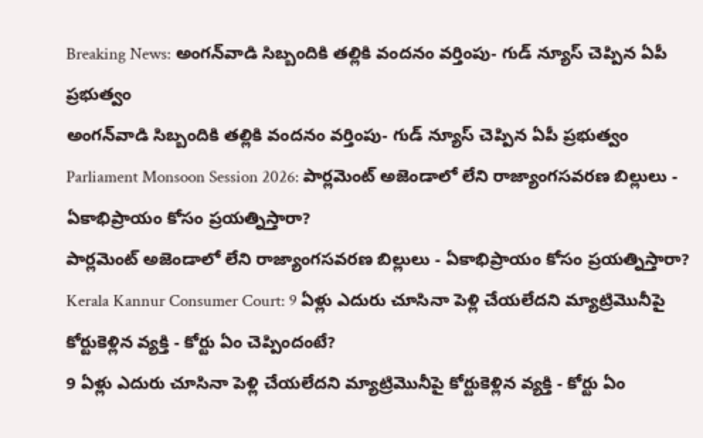Breaking News: అంగన్‌వాడి సిబ్బందికి తల్లికి వందనం వర్తింపు- గుడ్ న్యూస్ చెప్పిన ఏపీ ప్రభుత్వం
అంగన్‌వాడి సిబ్బందికి తల్లికి వందనం వర్తింపు- గుడ్ న్యూస్ చెప్పిన ఏపీ ప్రభుత్వం
Parliament Monsoon Session 2026: పార్లమెంట్ అజెండాలో లేని రాజ్యాంగసవరణ బిల్లులు - ఏకాభిప్రాయం కోసం ప్రయత్నిస్తారా?
పార్లమెంట్ అజెండాలో లేని రాజ్యాంగసవరణ బిల్లులు - ఏకాభిప్రాయం కోసం ప్రయత్నిస్తారా?
Kerala Kannur Consumer Court: 9 ఏళ్లు ఎదురు చూసినా పెళ్లి చేయలేదని మ్యాట్రిమొనీపై కోర్టుకెళ్లిన వ్యక్తి - కోర్టు ఏం చెప్పిందంటే?
9 ఏళ్లు ఎదురు చూసినా పెళ్లి చేయలేదని మ్యాట్రిమొనీపై కోర్టుకెళ్లిన వ్యక్తి - కోర్టు ఏం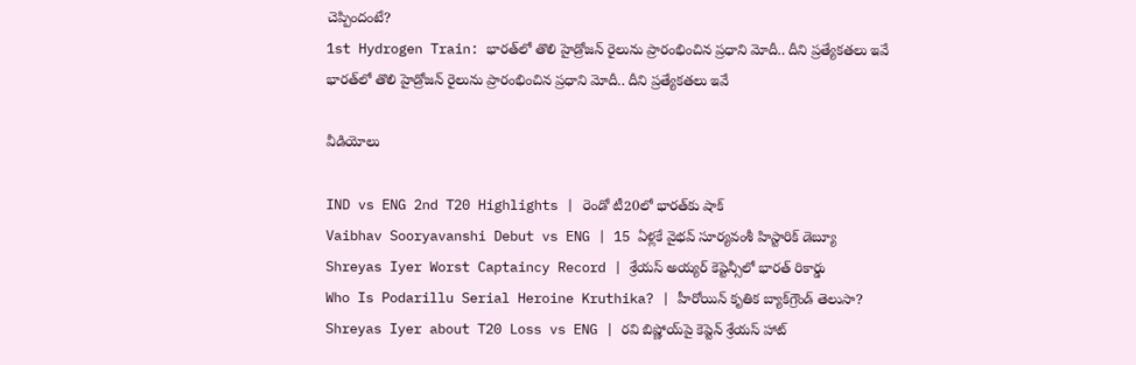చెప్పిందంటే?
1st Hydrogen Train: భారత్‌లో తొలి హైడ్రోజన్ రైలును ప్రారంభించిన ప్రధాని మోదీ.. దీని ప్రత్యేకతలు ఇవే
భారత్‌లో తొలి హైడ్రోజన్ రైలును ప్రారంభించిన ప్రధాని మోదీ.. దీని ప్రత్యేకతలు ఇవే

వీడియోలు

IND vs ENG 2nd T20 Highlights | రెండో టీ20లో భారత్‌కు షాక్
Vaibhav Sooryavanshi Debut vs ENG | 15 ఏళ్లకే వైభవ్ సూర్యవంశీ హిస్టారిక్ డెబ్యూ
Shreyas Iyer Worst Captaincy Record | శ్రేయస్ అయ్యర్ కెప్టెన్సీలో భారత్ రికార్డు
Who Is Podarillu Serial Heroine Kruthika? | హీరోయిన్ కృతిక బ్యాక్‌గ్రౌండ్ తెలుసా?
Shreyas Iyer about T20 Loss vs ENG | రవి బిష్ణోయ్‌పై కెప్టెన్ శ్రేయస్ హాట్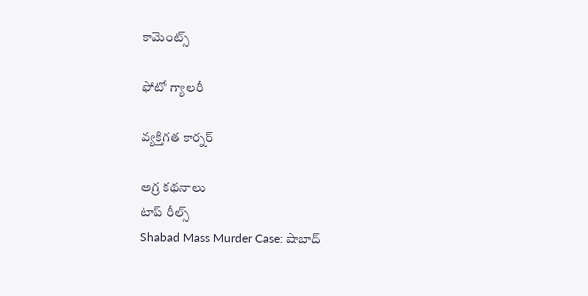కామెంట్స్

ఫోటో గ్యాలరీ

వ్యక్తిగత కార్నర్

అగ్ర కథనాలు
టాప్ రీల్స్
Shabad Mass Murder Case: షాబాద్‌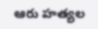ఆరు హత్యల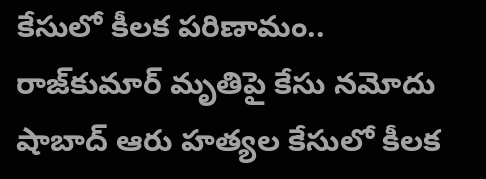కేసులో కీలక పరిణామం.. రాజ్‌కుమార్ మృతిపై కేసు నమోదు
షాబాద్‌ ఆరు హత్యల కేసులో కీలక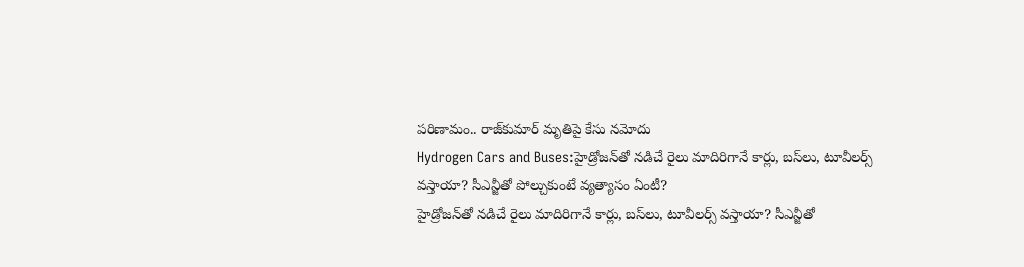పరిణామం.. రాజ్‌కుమార్ మృతిపై కేసు నమోదు
Hydrogen Cars and Buses:హైడ్రోజన్‌తో నడిచే రైలు మాదిరిగానే కార్లు, బస్‌లు, టూవీలర్స్‌ వస్తాయా? సీఎన్జీతో పోల్చుకుంటే వ్యత్యాసం ఏంటీ?
హైడ్రోజన్‌తో నడిచే రైలు మాదిరిగానే కార్లు, బస్‌లు, టూవీలర్స్‌ వస్తాయా? సీఎన్జీతో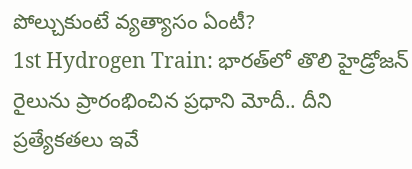పోల్చుకుంటే వ్యత్యాసం ఏంటీ?
1st Hydrogen Train: భారత్‌లో తొలి హైడ్రోజన్ రైలును ప్రారంభించిన ప్రధాని మోదీ.. దీని ప్రత్యేకతలు ఇవే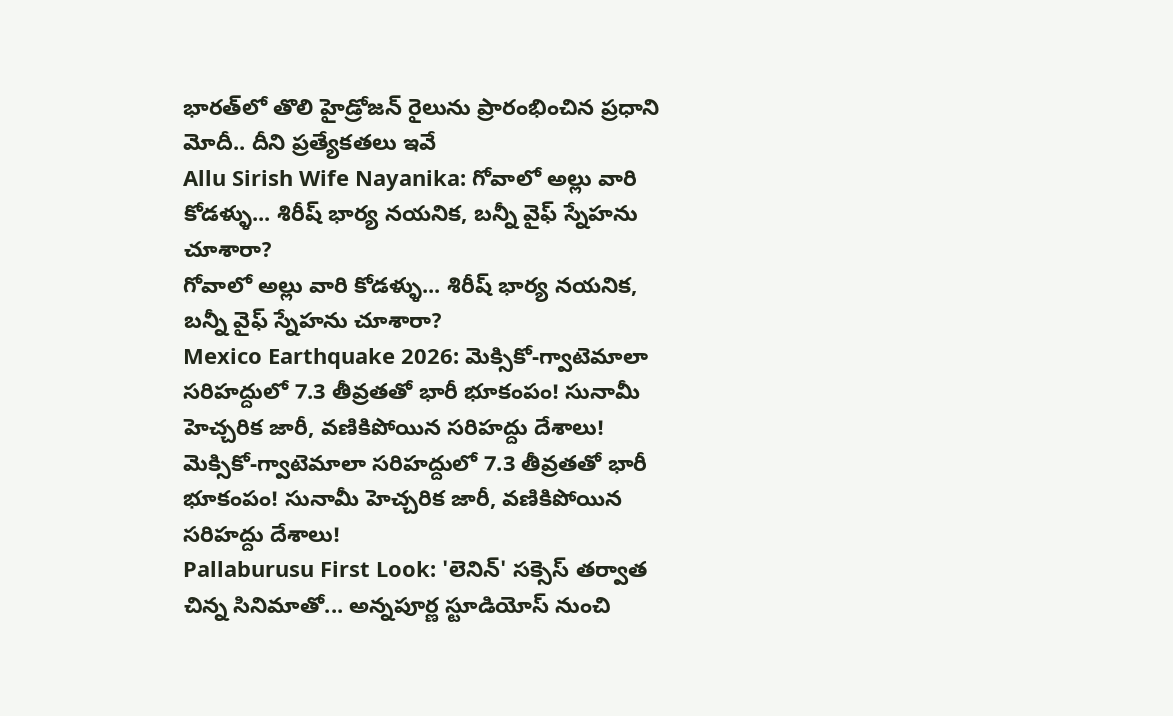భారత్‌లో తొలి హైడ్రోజన్ రైలును ప్రారంభించిన ప్రధాని మోదీ.. దీని ప్రత్యేకతలు ఇవే
Allu Sirish Wife Nayanika: గోవాలో అల్లు వారి కోడళ్ళు... శిరీష్ భార్య నయనిక, బన్నీ వైఫ్ స్నేహను చూశారా?
గోవాలో అల్లు వారి కోడళ్ళు... శిరీష్ భార్య నయనిక, బన్నీ వైఫ్ స్నేహను చూశారా?
Mexico Earthquake 2026: మెక్సికో-గ్వాటెమాలా సరిహద్దులో 7.3 తీవ్రతతో భారీ భూకంపం! సునామీ హెచ్చరిక జారీ, వణికిపోయిన సరిహద్దు దేశాలు!
మెక్సికో-గ్వాటెమాలా సరిహద్దులో 7.3 తీవ్రతతో భారీ భూకంపం! సునామీ హెచ్చరిక జారీ, వణికిపోయిన సరిహద్దు దేశాలు!
Pallaburusu First Look: 'లెనిన్' సక్సెస్ తర్వాత చిన్న సినిమాతో... అన్నపూర్ణ స్టూడియోస్ నుంచి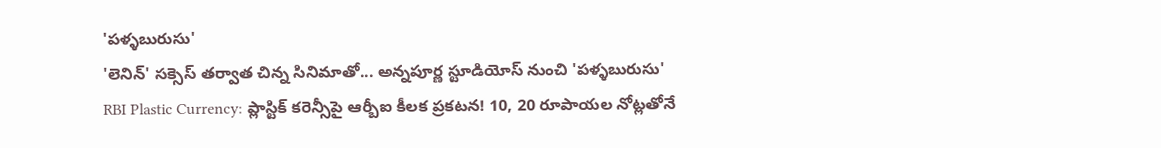'పళ్ళబురుసు'
'లెనిన్' సక్సెస్ తర్వాత చిన్న సినిమాతో... అన్నపూర్ణ స్టూడియోస్ నుంచి 'పళ్ళబురుసు'
RBI Plastic Currency: ప్లాస్టిక్ కరెన్సీపై ఆర్బీఐ కీలక ప్రకటన! 10, 20 రూపాయల నోట్లతోనే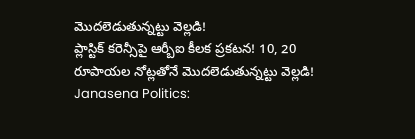మొదలెడుతున్నట్టు వెల్లడి!
ప్లాస్టిక్ కరెన్సీపై ఆర్బీఐ కీలక ప్రకటన! 10, 20 రూపాయల నోట్లతోనే మొదలెడుతున్నట్టు వెల్లడి!
Janasena Politics: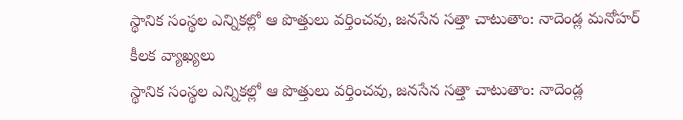స్థానిక సంస్థల ఎన్నికల్లో ఆ పొత్తులు వర్తించవు, జనసేన సత్తా చాటుతాం: నాదెండ్ల మనోహర్ కీలక వ్యాఖ్యలు
స్థానిక సంస్థల ఎన్నికల్లో ఆ పొత్తులు వర్తించవు, జనసేన సత్తా చాటుతాం: నాదెండ్ల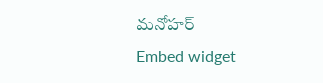మనోహర్
Embed widget